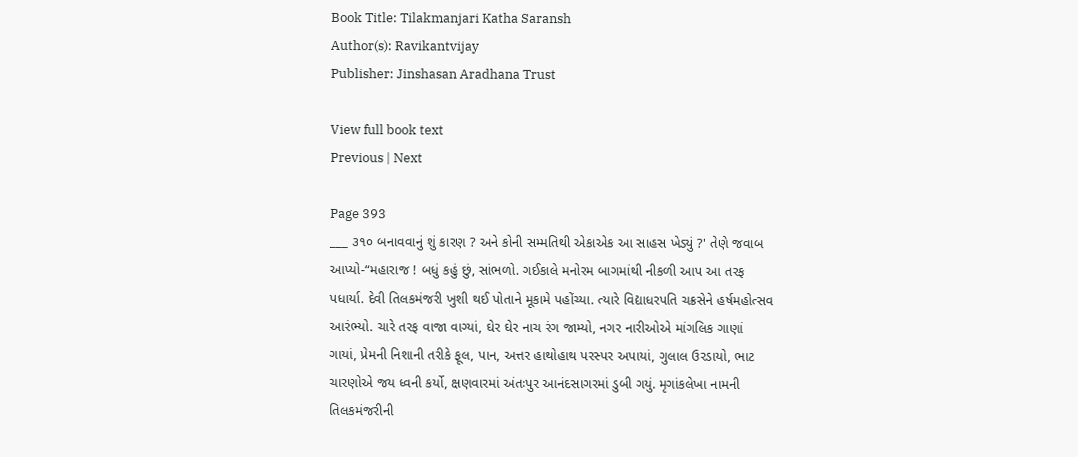Book Title: Tilakmanjari Katha Saransh
Author(s): Ravikantvijay
Publisher: Jinshasan Aradhana Trust

View full book text
Previous | Next

Page 393
___ ૩૧૦ બનાવવાનું શું કારણ ? અને કોની સમ્મતિથી એકાએક આ સાહસ ખેડ્યું ?' તેણે જવાબ આપ્યો-“મહારાજ ! બધું કહું છું, સાંભળો. ગઈકાલે મનોરમ બાગમાંથી નીકળી આપ આ તરફ પધાર્યા. દેવી તિલકમંજરી ખુશી થઈ પોતાને મૂકામે પહોંચ્યા. ત્યારે વિદ્યાધરપતિ ચક્રસેને હર્ષમહોત્સવ આરંભ્યો. ચારે તરફ વાજા વાગ્યાં, ઘેર ઘેર નાચ રંગ જામ્યો, નગર નારીઓએ માંગલિક ગાણાં ગાયાં, પ્રેમની નિશાની તરીકે ફૂલ, પાન, અત્તર હાથોહાથ પરસ્પર અપાયાં, ગુલાલ ઉરડાયો, ભાટ ચારણોએ જય ધ્વની કર્યો, ક્ષણવારમાં અંતઃપુર આનંદસાગરમાં ડુબી ગયું. મૃગાંકલેખા નામની તિલકમંજરીની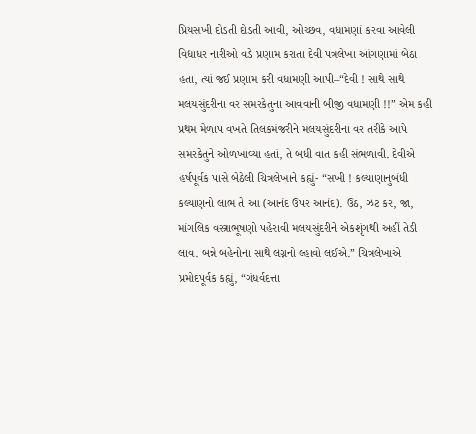પ્રિયસખી દોડતી દોડતી આવી, ઓચ્છવ, વધામણાં કરવા આવેલી વિદ્યાધર નારીઓ વડે પ્રણામ કરાતા દેવી પત્રલેખા આંગણામાં બેઠા હતા, ત્યાં જઈ પ્રણામ કરી વધામણી આપી–“દેવી ! સાથે સાથે મલયસુંદરીના વર સમરકેતુના આવવાની બીજી વધામણી !!” એમ કહી પ્રથમ મેળાપ વખતે તિલકમંજરીને મલયસુંદરીના વર તરીકે આપે સમરકેતુને ઓળખાવ્યા હતાં, તે બધી વાત કહી સંભળાવી. દેવીએ હર્ષપૂર્વક પાસે બેઠેલી ચિત્રલેખાને કહ્યું- “સખી ! કલ્યાણાનુબંધી કલ્યાણનો લાભ તે આ (આનંદ ઉપર આનંદ). ઉઠ, ઝટ કર, જા, માંગલિક વસ્ત્રાભૂષણો પહેરાવી મલયસુંદરીને એકશૃંગથી અહીં તેડી લાવ. બન્ને બહેનોના સાથે લગ્નનો લ્હાવો લઈએ.” ચિત્રલેખાએ પ્રમોદપૂર્વક કહ્યું, “ગંધર્વદત્તા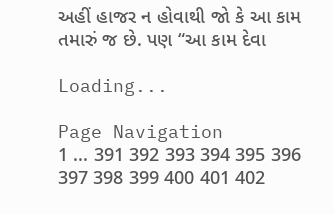અહીં હાજર ન હોવાથી જો કે આ કામ તમારું જ છે. પણ “આ કામ દેવા

Loading...

Page Navigation
1 ... 391 392 393 394 395 396 397 398 399 400 401 402